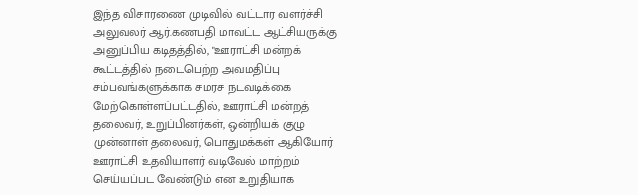இந்த விசாரணை முடிவில் வட்டார வளர்ச்சி அலுவலர் ஆர்.கணபதி மாவட்ட ஆட்சியருக்கு அனுப்பிய கடிதத்தில், "ஊராட்சி மன்றக் கூட்டத்தில் நடைபெற்ற அவமதிப்பு சம்பவங்களுக்காக சமரச நடவடிக்கை மேற்கொள்ளப்பட்டதில், ஊராட்சி மன்றத் தலைவர், உறுப்பினர்கள், ஒன்றியக் குழு முன்னாள் தலைவர், பொதுமக்கள் ஆகியோர் ஊராட்சி உதவியாளர் வடிவேல் மாற்றம் செய்யப்பட வேண்டும் என உறுதியாக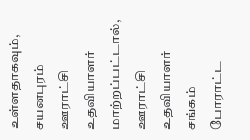உள்ளதாகவும், சயனபுரம் ஊராட்சி உதவியாளர் மாற்றப்பட்டால், ஊராட்சி உதவியாளர் சங்கம் போராட்ட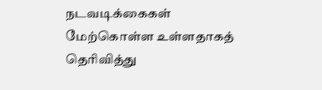நடவடிக்கைகள் மேற்கொள்ள உள்ளதாகத் தெரிவித்து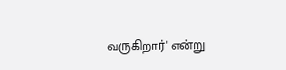வருகிறார்' என்று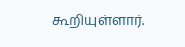கூறியுள்ளார்.